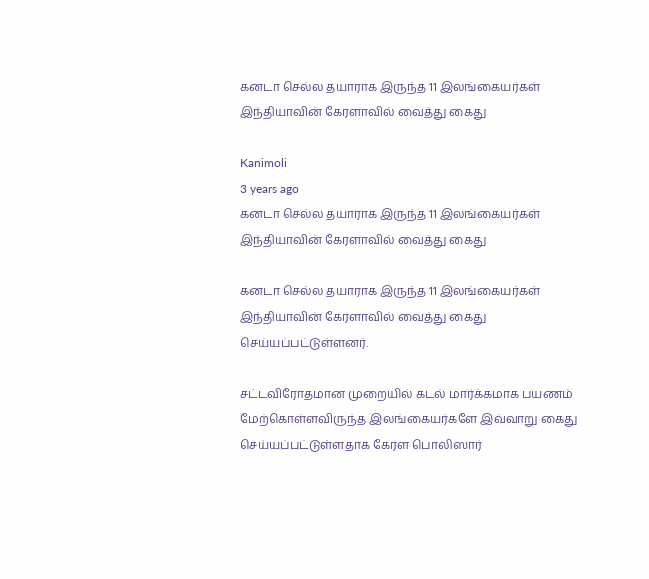கனடா செல்ல தயாராக இருந்த 11 இலங்கையர்கள் இந்தியாவின் கேரளாவில் வைத்து கைது

Kanimoli
3 years ago
கனடா செல்ல தயாராக இருந்த 11 இலங்கையர்கள் இந்தியாவின் கேரளாவில் வைத்து கைது

கனடா செல்ல தயாராக இருந்த 11 இலங்கையர்கள் இந்தியாவின் கேரளாவில் வைத்து கைது செய்யப்பட்டுள்ளனர்.

சட்டவிரோதமான முறையில் கடல் மார்க்கமாக பயணம் மேற்கொள்ளவிருந்த இலங்கையர்களே இவ்வாறு கைது செய்யப்பட்டுள்ளதாக கேரள பொலிஸார்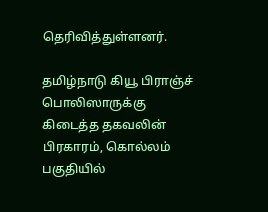தெரிவித்துள்ளனர்.

தமிழ்நாடு கியூ பிராஞ்ச் பொலிஸாருக்கு கிடைத்த தகவலின் பிரகாரம், கொல்லம் பகுதியில்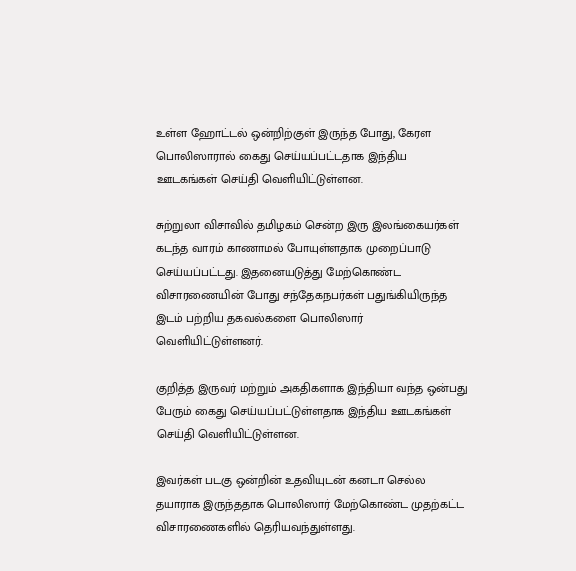உள்ள ஹோட்டல் ஒன்றிற்குள் இருந்த போது, கேரள பொலிஸாரால் கைது செய்யப்பட்டதாக இந்திய ஊடகங்கள் செய்தி வெளியிட்டுள்ளன.

சுற்றுலா விசாவில் தமிழகம் சென்ற இரு இலங்கையர்கள் கடந்த வாரம் காணாமல் போயுள்ளதாக முறைப்பாடு செய்யப்பட்டது. இதனையடுத்து மேற்கொண்ட விசாரணையின் போது சந்தேகநபர்கள் பதுங்கியிருந்த இடம் பற்றிய தகவல்களை பொலிஸார் வெளியிட்டுள்ளனர்.

குறித்த இருவர் மற்றும் அகதிகளாக இந்தியா வந்த ஒன்பது பேரும் கைது செய்யப்பட்டுள்ளதாக இந்திய ஊடகங்கள் செய்தி வெளியிட்டுள்ளன.

இவர்கள் படகு ஒன்றின் உதவியுடன் கனடா செல்ல தயாராக இருந்ததாக பொலிஸார் மேற்கொண்ட முதற்கட்ட விசாரணைகளில் தெரியவந்துள்ளது.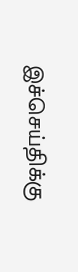இச்செய்திக்கு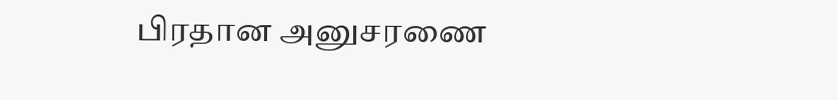பிரதான அனுசரணை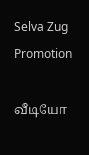Selva Zug Promotion

வீடியோ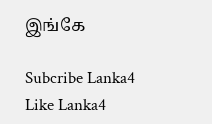இங்கே

Subcribe Lanka4
Like Lanka4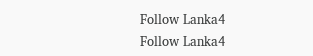Follow Lanka4
Follow Lanka4